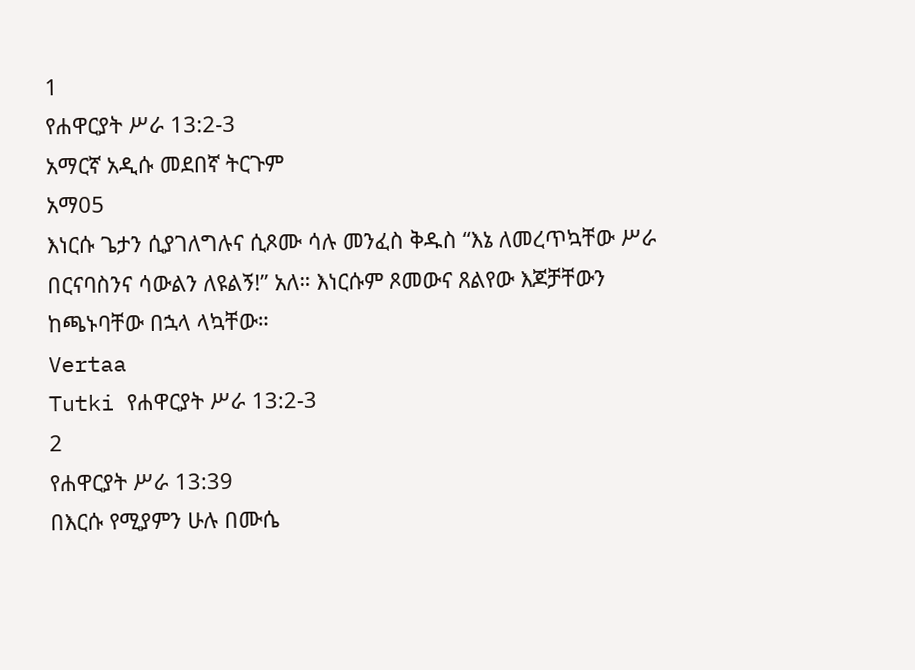1
የሐዋርያት ሥራ 13:2-3
አማርኛ አዲሱ መደበኛ ትርጉም
አማ05
እነርሱ ጌታን ሲያገለግሉና ሲጾሙ ሳሉ መንፈስ ቅዱስ “እኔ ለመረጥኳቸው ሥራ በርናባስንና ሳውልን ለዩልኝ!” አለ። እነርሱም ጾመውና ጸልየው እጆቻቸውን ከጫኑባቸው በኋላ ላኳቸው።
Vertaa
Tutki የሐዋርያት ሥራ 13:2-3
2
የሐዋርያት ሥራ 13:39
በእርሱ የሚያምን ሁሉ በሙሴ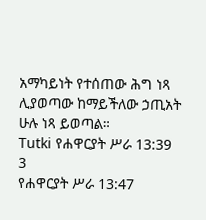አማካይነት የተሰጠው ሕግ ነጻ ሊያወጣው ከማይችለው ኃጢአት ሁሉ ነጻ ይወጣል።
Tutki የሐዋርያት ሥራ 13:39
3
የሐዋርያት ሥራ 13:47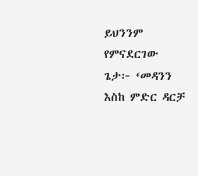ይህንንም የምናደርገው ጌታ፦ ‘መዳንን እስከ ምድር ዳርቻ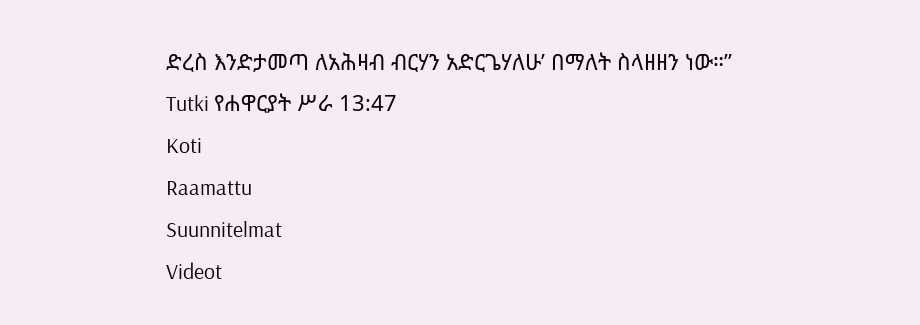ድረስ እንድታመጣ ለአሕዛብ ብርሃን አድርጌሃለሁ’ በማለት ስላዘዘን ነው።”
Tutki የሐዋርያት ሥራ 13:47
Koti
Raamattu
Suunnitelmat
Videot